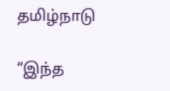தமிழ்நாடு

“இந்த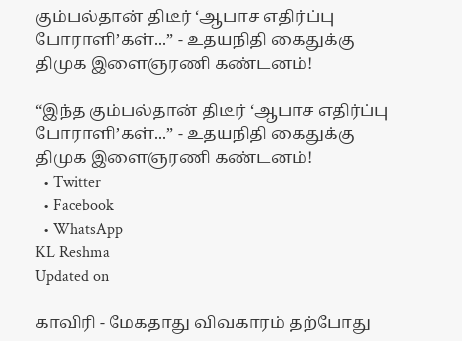கும்பல்தான் திடீர் ‘ஆபாச எதிர்ப்பு போராளி’கள்...” - உதயநிதி கைதுக்கு திமுக இளைஞரணி கண்டனம்!

“இந்த கும்பல்தான் திடீர் ‘ஆபாச எதிர்ப்பு போராளி’கள்...” - உதயநிதி கைதுக்கு திமுக இளைஞரணி கண்டனம்!
  • Twitter
  • Facebook
  • WhatsApp
KL Reshma
Updated on

காவிரி - மேகதாது விவகாரம் தற்போது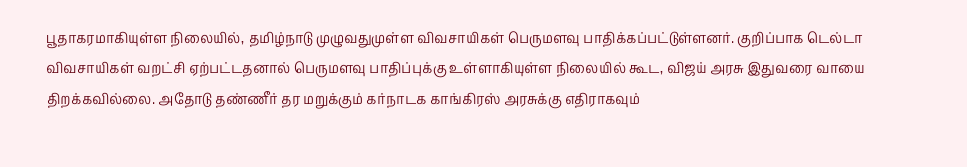பூதாகரமாகியுள்ள நிலையில், தமிழ்நாடு முழுவதுமுள்ள விவசாயிகள் பெருமளவு பாதிக்கப்பட்டுள்ளனர். குறிப்பாக டெல்டா விவசாயிகள் வறட்சி ஏற்பட்டதனால் பெருமளவு பாதிப்புக்கு உள்ளாகியுள்ள நிலையில் கூட, விஜய் அரசு இதுவரை வாயை திறக்கவில்லை. அதோடு தண்ணீர் தர மறுக்கும் கர்நாடக காங்கிரஸ் அரசுக்கு எதிராகவும்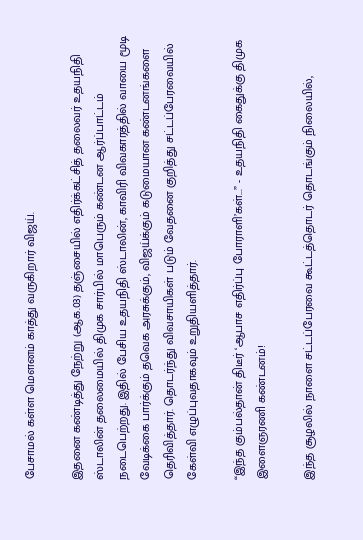பேசாமல் கள்ள மௌனம் காத்து வருகிறார் விஜய்.

இதனை கண்டித்து நேற்று (ஆக.03) தஞ்சையில் எதிர்க்கட்சித் தலைவர் உதயநிதி ஸ்டாலின் தலைமையில் திமுக சார்பில் மாபெரும் கண்டன ஆர்ப்பாட்டம் நடைபெற்றது. இதில் பேசிய உதயநிதி ஸ்டாலின், காவிரி விவகாரத்தில் வாயை மூடி வேடிக்கை பார்க்கும் தவெக அரசுக்கும், விஜய்க்கும் கடுமையான கண்டனங்களை தெரிவித்தார். தொடர்ந்து விவசாயிகள் படும் வேதனை குறித்து சட்டப்பேரவையில் கேள்வி எழுப்புவதாகவும் உறுதியளித்தார்.

“இந்த கும்பல்தான் திடீர் ‘ஆபாச எதிர்ப்பு போராளி’கள்...” - உதயநிதி கைதுக்கு திமுக இளைஞரணி கண்டனம்!

இந்த சூழலில் நாளை சட்டப்பேரவை கூட்டத்தொடர் தொடங்கும் நிலையில்,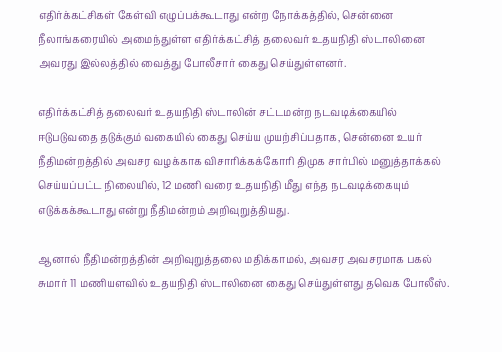எதிர்க்கட்சிகள் கேள்வி எழுப்பக்கூடாது என்ற நோக்கத்தில், சென்னை நீலாங்கரையில் அமைந்துள்ள எதிர்க்கட்சித் தலைவர் உதயநிதி ஸ்டாலினை அவரது இல்லத்தில் வைத்து போலீசார் கைது செய்துள்ளனர்.

எதிர்க்கட்சித் தலைவர் உதயநிதி ஸ்டாலின் சட்டமன்ற நடவடிக்கையில் ஈடுபடுவதை தடுக்கும் வகையில் கைது செய்ய முயற்சிப்பதாக, சென்னை உயர் நீதிமன்றத்தில் அவசர வழக்காக விசாரிக்கக்கோரி திமுக சார்பில் மனுத்தாக்கல் செய்யப்பட்ட நிலையில், 12 மணி வரை உதயநிதி மீது எந்த நடவடிக்கையும் எடுக்கக்கூடாது என்று நீதிமன்றம் அறிவுறுத்தியது.

ஆனால் நீதிமன்றத்தின் அறிவுறுத்தலை மதிக்காமல், அவசர அவசரமாக பகல் சுமார் 11 மணியளவில் உதயநிதி ஸ்டாலினை கைது செய்துள்ளது தவெக போலீஸ்.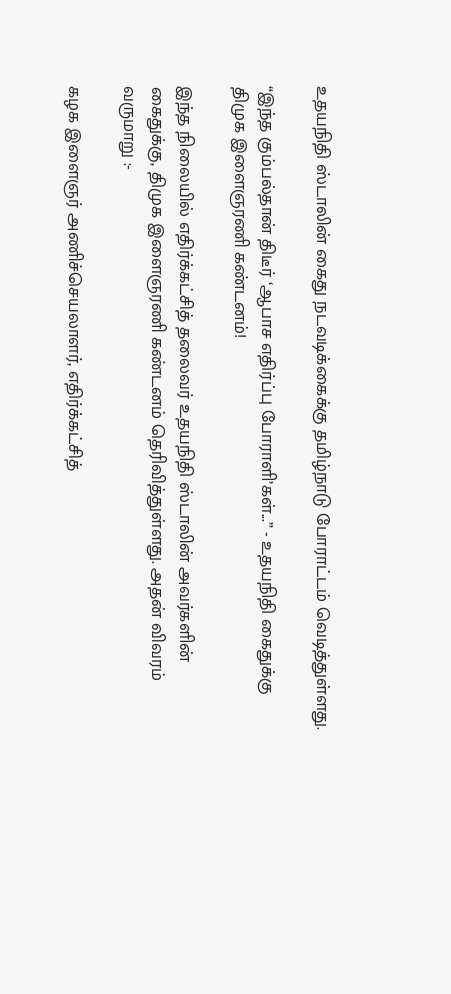உதயநிதி ஸ்டாலின் கைது நடவடிக்கைக்கு தமிழ்நாடு போராட்டம் வெடித்துள்ளது.

“இந்த கும்பல்தான் திடீர் ‘ஆபாச எதிர்ப்பு போராளி’கள்...” - உதயநிதி கைதுக்கு திமுக இளைஞரணி கண்டனம்!

இந்த நிலையில் எதிர்க்கட்சித் தலைவர் உதயநிதி ஸ்டாலின் அவர்களின் கைதுக்கு, திமுக இளைஞரணி கண்டனம் தெரிவித்துள்ளது. அதன் விவரம் வருமாறு :-

கழக இளைஞர் அணிச்செயலாளர், எதிர்க்கட்சித்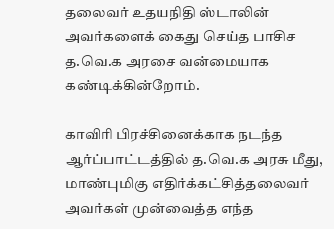தலைவர் உதயநிதி ஸ்டாலின் அவர்களைக் கைது செய்த பாசிச த.வெ.க அரசை வன்மையாக கண்டிக்கின்றோம்.

காவிரி பிரச்சினைக்காக நடந்த ஆர்ப்பாட்டத்தில் த.வெ.க அரசு மீது, மாண்புமிகு எதிர்க்கட்சித்தலைவர் அவர்கள் முன்வைத்த எந்த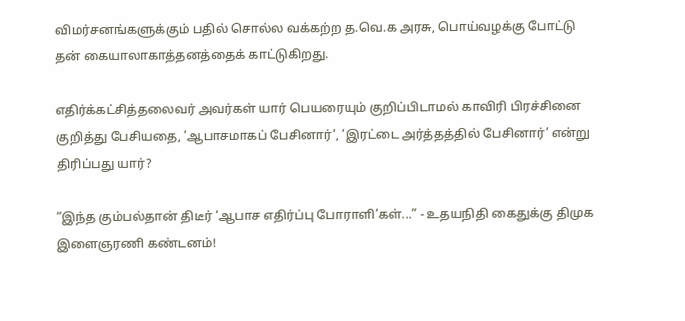விமர்சனங்களுக்கும் பதில் சொல்ல வக்கற்ற த.வெ.க அரசு, பொய்வழக்கு போட்டு தன் கையாலாகாத்தனத்தைக் காட்டுகிறது.

எதிர்க்கட்சித்தலைவர் அவர்கள் யார் பெயரையும் குறிப்பிடாமல் காவிரி பிரச்சினை குறித்து பேசியதை, ’ஆபாசமாகப் பேசினார்’, ’இரட்டை அர்த்தத்தில் பேசினார்’ என்று திரிப்பது யார்?

“இந்த கும்பல்தான் திடீர் ‘ஆபாச எதிர்ப்பு போராளி’கள்...” - உதயநிதி கைதுக்கு திமுக இளைஞரணி கண்டனம்!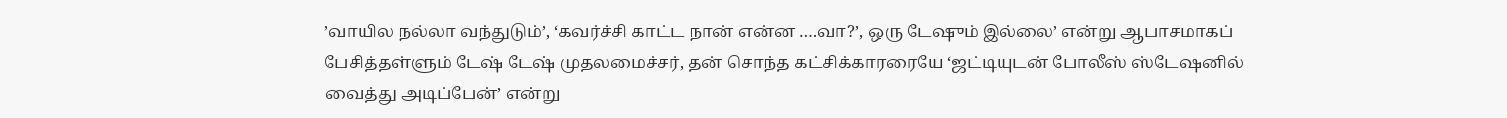’வாயில நல்லா வந்துடும்’, ‘கவர்ச்சி காட்ட நான் என்ன ….வா?’, ஒரு டேஷும் இல்லை’ என்று ஆபாசமாகப் பேசித்தள்ளும் டேஷ் டேஷ் முதலமைச்சர், தன் சொந்த கட்சிக்காரரையே ‘ஜட்டியுடன் போலீஸ் ஸ்டேஷனில் வைத்து அடிப்பேன்’ என்று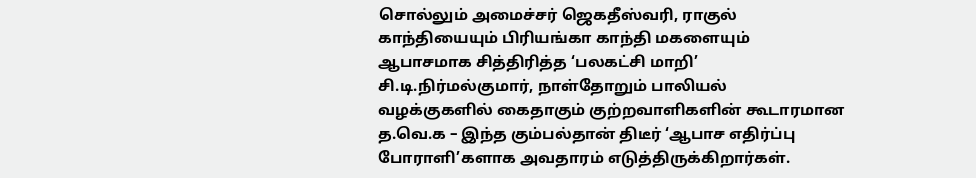சொல்லும் அமைச்சர் ஜெகதீஸ்வரி, ராகுல் காந்தியையும் பிரியங்கா காந்தி மகளையும் ஆபாசமாக சித்திரித்த ‘பலகட்சி மாறி’ சி.டி.நிர்மல்குமார், நாள்தோறும் பாலியல் வழக்குகளில் கைதாகும் குற்றவாளிகளின் கூடாரமான த.வெ.க – இந்த கும்பல்தான் திடீர் ‘ஆபாச எதிர்ப்பு போராளி’களாக அவதாரம் எடுத்திருக்கிறார்கள்.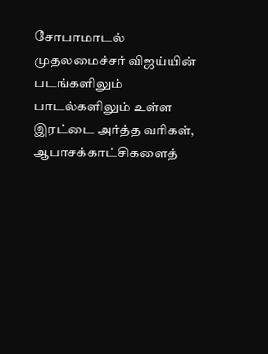சோபாமாடல் முதலமைச்சர் விஜய்யின் படங்களிலும் பாடல்களிலும் உள்ள இரட்டை அர்த்த வரிகள், ஆபாசக்காட்சிகளைத்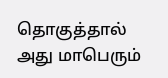தொகுத்தால் அது மாபெரும்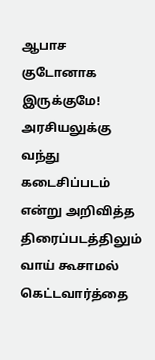ஆபாச குடோனாக இருக்குமே! அரசியலுக்கு வந்து கடைசிப்படம் என்று அறிவித்த திரைப்படத்திலும் வாய் கூசாமல் கெட்டவார்த்தை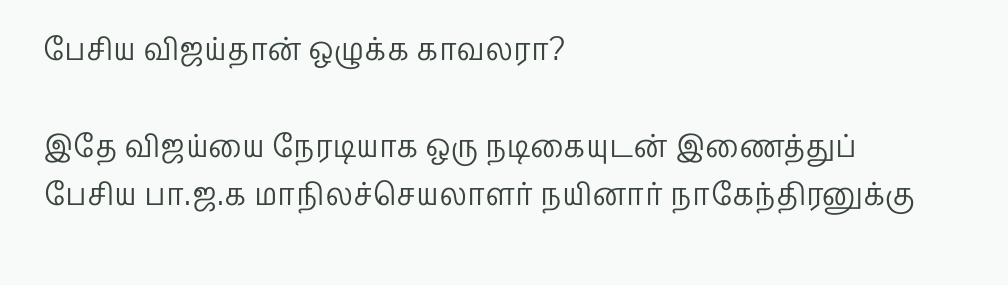பேசிய விஜய்தான் ஒழுக்க காவலரா?

இதே விஜய்யை நேரடியாக ஒரு நடிகையுடன் இணைத்துப் பேசிய பா.ஜ.க மாநிலச்செயலாளர் நயினார் நாகேந்திரனுக்கு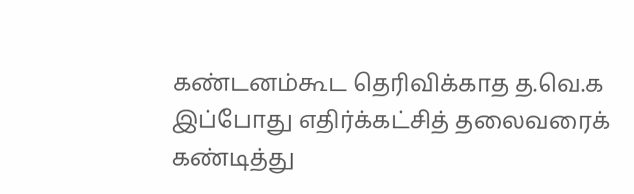கண்டனம்கூட தெரிவிக்காத த.வெ.க இப்போது எதிர்க்கட்சித் தலைவரைக் கண்டித்து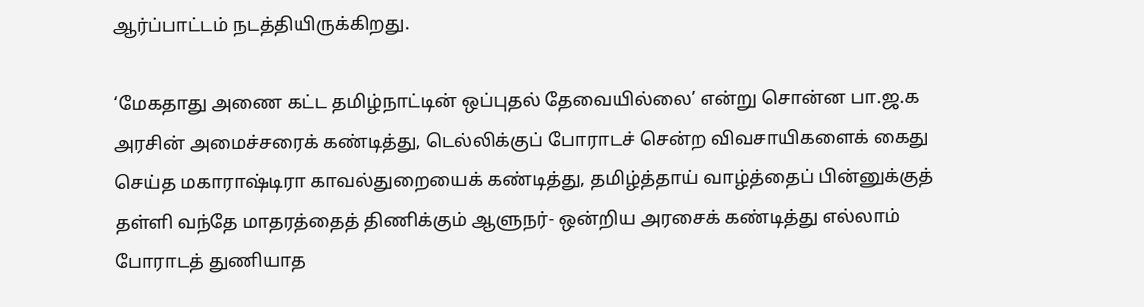ஆர்ப்பாட்டம் நடத்தியிருக்கிறது.

‘மேகதாது அணை கட்ட தமிழ்நாட்டின் ஒப்புதல் தேவையில்லை’ என்று சொன்ன பா.ஜ.க அரசின் அமைச்சரைக் கண்டித்து, டெல்லிக்குப் போராடச் சென்ற விவசாயிகளைக் கைது செய்த மகாராஷ்டிரா காவல்துறையைக் கண்டித்து, தமிழ்த்தாய் வாழ்த்தைப் பின்னுக்குத் தள்ளி வந்தே மாதரத்தைத் திணிக்கும் ஆளுநர்- ஒன்றிய அரசைக் கண்டித்து எல்லாம் போராடத் துணியாத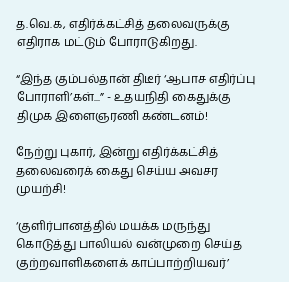த.வெ.க, எதிர்க்கட்சித் தலைவருக்கு எதிராக மட்டும் போராடுகிறது.

“இந்த கும்பல்தான் திடீர் ‘ஆபாச எதிர்ப்பு போராளி’கள்...” - உதயநிதி கைதுக்கு திமுக இளைஞரணி கண்டனம்!

நேற்று புகார், இன்று எதிர்க்கட்சித் தலைவரைக் கைது செய்ய அவசர முயற்சி!

‘குளிர்பானத்தில் மயக்க மருந்து கொடுத்து பாலியல் வன்முறை செய்த குற்றவாளிகளைக் காப்பாற்றியவர்’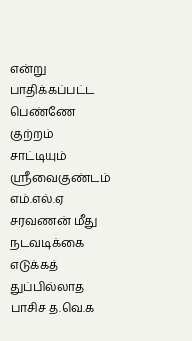என்று பாதிக்கப்பட்ட பெண்ணே குற்றம் சாட்டியும் ஸ்ரீவைகுண்டம் எம்.எல்.ஏ சரவணன் மீது நடவடிக்கை எடுக்கத் துப்பில்லாத பாசிச த.வெ.க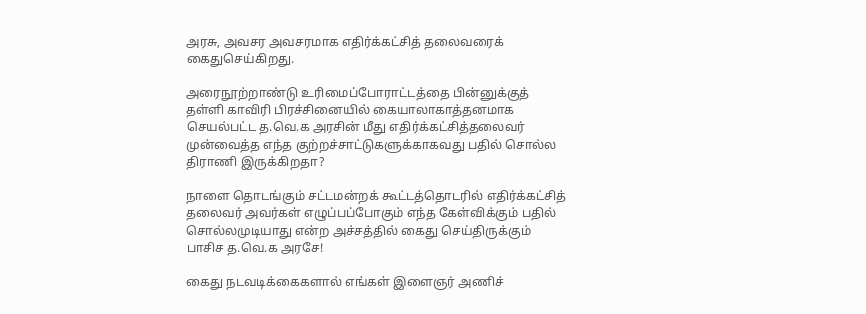அரசு, அவசர அவசரமாக எதிர்க்கட்சித் தலைவரைக் கைதுசெய்கிறது.

அரைநூற்றாண்டு உரிமைப்போராட்டத்தை பின்னுக்குத் தள்ளி காவிரி பிரச்சினையில் கையாலாகாத்தனமாக செயல்பட்ட த.வெ.க அரசின் மீது எதிர்க்கட்சித்தலைவர் முன்வைத்த எந்த குற்றச்சாட்டுகளுக்காகவது பதில் சொல்ல திராணி இருக்கிறதா?

நாளை தொடங்கும் சட்டமன்றக் கூட்டத்தொடரில் எதிர்க்கட்சித் தலைவர் அவர்கள் எழுப்பப்போகும் எந்த கேள்விக்கும் பதில் சொல்லமுடியாது என்ற அச்சத்தில் கைது செய்திருக்கும் பாசிச த.வெ.க அரசே!

கைது நடவடிக்கைகளால் எங்கள் இளைஞர் அணிச்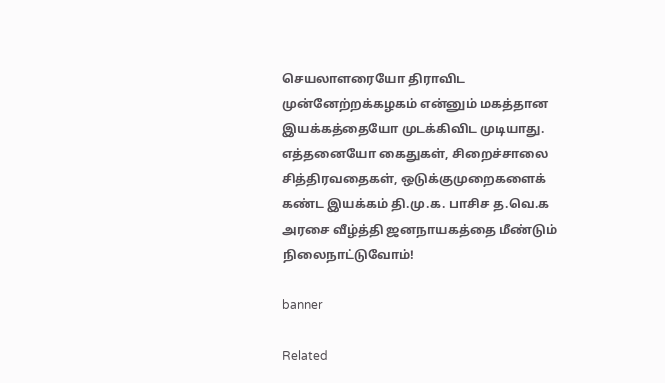செயலாளரையோ திராவிட முன்னேற்றக்கழகம் என்னும் மகத்தான இயக்கத்தையோ முடக்கிவிட முடியாது. எத்தனையோ கைதுகள், சிறைச்சாலை சித்திரவதைகள், ஒடுக்குமுறைகளைக் கண்ட இயக்கம் தி.மு.க. பாசிச த.வெ.க அரசை வீழ்த்தி ஜனநாயகத்தை மீண்டும் நிலைநாட்டுவோம்!

banner

Related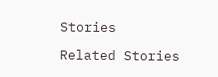Stories

Related Stories